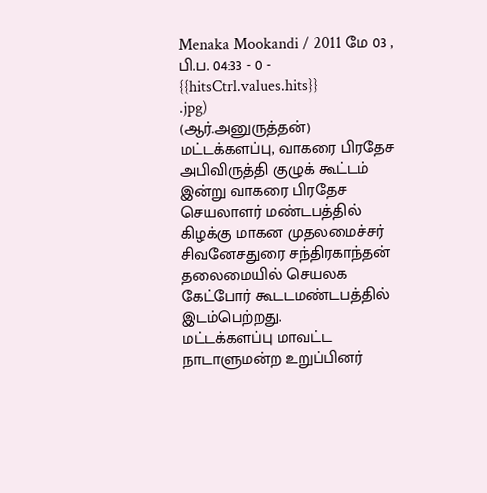Menaka Mookandi / 2011 மே 03 , பி.ப. 04:33 - 0 - {{hitsCtrl.values.hits}}
.jpg)
(ஆர்.அனுருத்தன்)
மட்டக்களப்பு, வாகரை பிரதேச அபிவிருத்தி குழுக் கூட்டம் இன்று வாகரை பிரதேச செயலாளர் மண்டபத்தில் கிழக்கு மாகன முதலமைச்சர் சிவனேசதுரை சந்திரகாந்தன் தலைமையில் செயலக கேட்போர் கூடடமண்டபத்தில் இடம்பெற்றது.
மட்டக்களப்பு மாவட்ட நாடாளுமன்ற உறுப்பினர்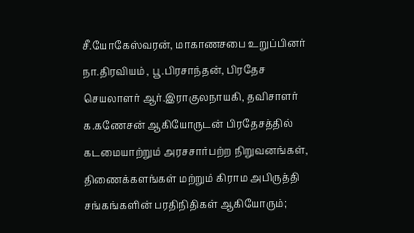சீ.யோகேஸ்வரன், மாகாணசபை உறுப்பினர் நா.திரவியம் , பூ.பிரசாந்தன், பிரதேச செயலாளர் ஆர்.இராகுலநாயகி, தவிசாளர் க.கணேசன் ஆகியோருடன் பிரதேசத்தில் கடமையாற்றும் அரசசார்பற்ற நிறுவனங்கள், திணைக்களங்கள் மற்றும் கிராம அபிருத்தி சங்கங்களின் பரதிநிதிகள் ஆகியோரும்;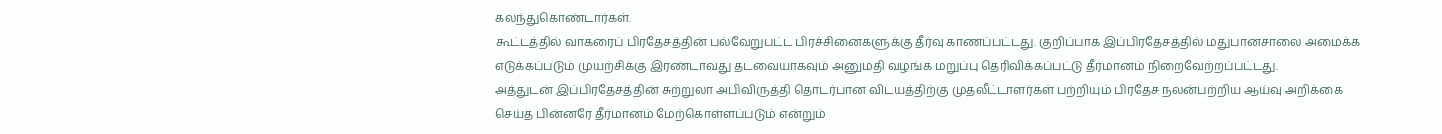கலந்துகொண்டார்கள்.
கூட்டத்தில் வாகரைப் பிரதேசத்தின் பல்வேறுபட்ட பிரச்சினைகளுக்கு தீர்வு காணப்பட்டது. குறிப்பாக இப்பிரதேசத்தில் மதுபானசாலை அமைக்க எடுக்கப்படும் முயற்சிக்கு இரண்டாவது தடவையாகவும் அனுமதி வழங்க மறுப்பு தெரிவிக்கப்பட்டு தீர்மானம் நிறைவேற்றப்பட்டது.
அத்துடன் இப்பிரதேசத்தின் சுற்றுலா அபிவிருத்தி தொடர்பான விடயத்திற்கு முதலீட்டாளர்கள் பற்றியும் பிரதேச நலன்பற்றிய ஆய்வு அறிக்கை செய்த பின்னரே தீர்மானம் மேற்கொள்ளப்படும் என்றும்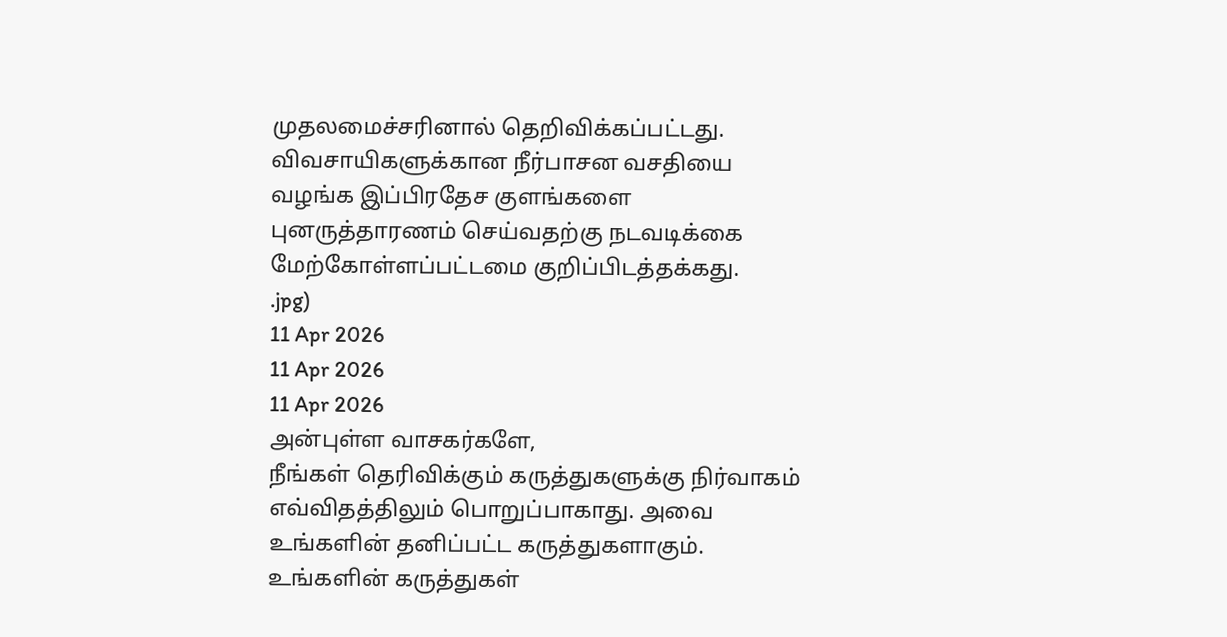முதலமைச்சரினால் தெறிவிக்கப்பட்டது. விவசாயிகளுக்கான நீர்பாசன வசதியை வழங்க இப்பிரதேச குளங்களை புனருத்தாரணம் செய்வதற்கு நடவடிக்கை மேற்கோள்ளப்பட்டமை குறிப்பிடத்தக்கது.
.jpg)
11 Apr 2026
11 Apr 2026
11 Apr 2026
அன்புள்ள வாசகர்களே,
நீங்கள் தெரிவிக்கும் கருத்துகளுக்கு நிர்வாகம் எவ்விதத்திலும் பொறுப்பாகாது. அவை உங்களின் தனிப்பட்ட கருத்துகளாகும். உங்களின் கருத்துகள்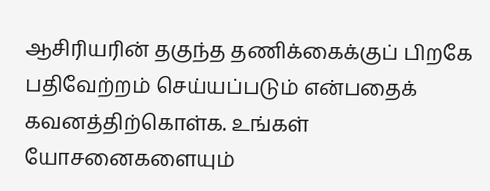ஆசிரியரின் தகுந்த தணிக்கைக்குப் பிறகே பதிவேற்றம் செய்யப்படும் என்பதைக் கவனத்திற்கொள்க. உங்கள் யோசனைகளையும்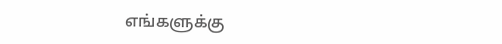எங்களுக்கு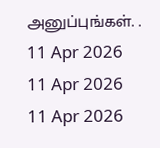அனுப்புங்கள். .
11 Apr 2026
11 Apr 2026
11 Apr 2026